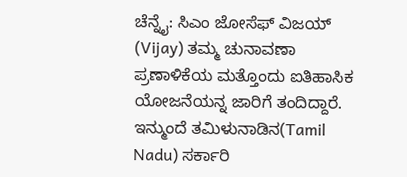ಚೆನ್ನೈ: ಸಿಎಂ ಜೋಸೆಫ್ ವಿಜಯ್ (Vijay) ತಮ್ಮ ಚುನಾವಣಾ ಪ್ರಣಾಳಿಕೆಯ ಮತ್ತೊಂದು ಐತಿಹಾಸಿಕ ಯೋಜನೆಯನ್ನ ಜಾರಿಗೆ ತಂದಿದ್ದಾರೆ. ಇನ್ಮುಂದೆ ತಮಿಳುನಾಡಿನ(Tamil Nadu) ಸರ್ಕಾರಿ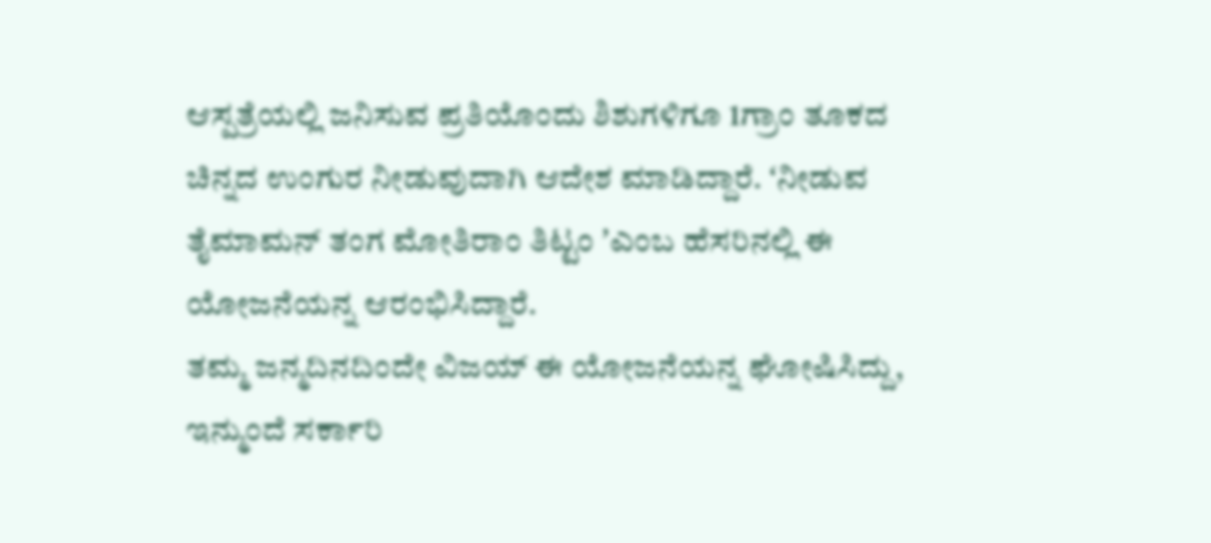ಆಸ್ಪತ್ರೆಯಲ್ಲಿ ಜನಿಸುವ ಪ್ರತಿಯೊಂದು ಶಿಶುಗಳಿಗೂ 1ಗ್ರಾಂ ತೂಕದ ಚಿನ್ನದ ಉಂಗುರ ನೀಡುವುದಾಗಿ ಆದೇಶ ಮಾಡಿದ್ದಾರೆ. ʻನೀಡುವ ತೈಮಾಮನ್ ತಂಗ ಮೋತಿರಾಂ ತಿಟ್ಟಂ ʼಎಂಬ ಹೆಸರಿನಲ್ಲಿ ಈ ಯೋಜನೆಯನ್ನ ಆರಂಭಿಸಿದ್ದಾರೆ.
ತಮ್ಮ ಜನ್ಮದಿನದಿಂದೇ ವಿಜಯ್ ಈ ಯೋಜನೆಯನ್ನ ಘೋಷಿಸಿದ್ದು, ಇನ್ಮುಂದೆ ಸರ್ಕಾರಿ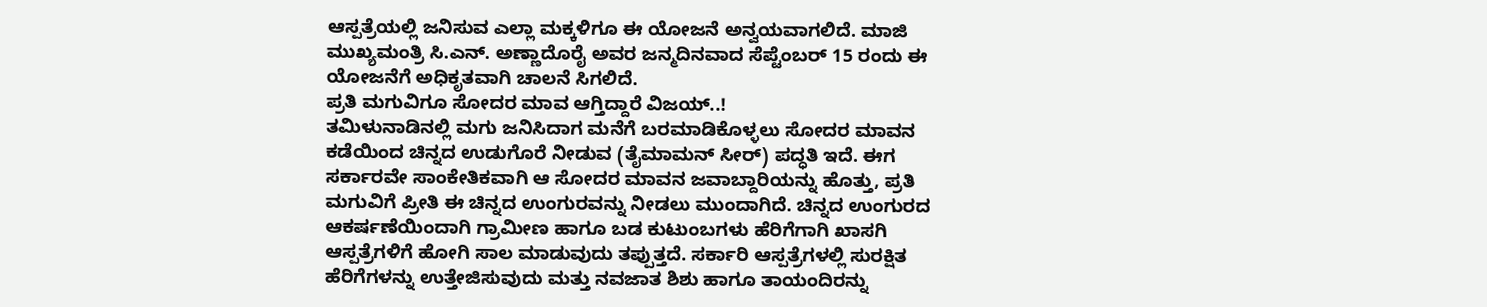ಆಸ್ಪತ್ರೆಯಲ್ಲಿ ಜನಿಸುವ ಎಲ್ಲಾ ಮಕ್ಕಳಿಗೂ ಈ ಯೋಜನೆ ಅನ್ವಯವಾಗಲಿದೆ. ಮಾಜಿ ಮುಖ್ಯಮಂತ್ರಿ ಸಿ.ಎನ್. ಅಣ್ಣಾದೊರೈ ಅವರ ಜನ್ಮದಿನವಾದ ಸೆಪ್ಟೆಂಬರ್ 15 ರಂದು ಈ ಯೋಜನೆಗೆ ಅಧಿಕೃತವಾಗಿ ಚಾಲನೆ ಸಿಗಲಿದೆ.
ಪ್ರತಿ ಮಗುವಿಗೂ ಸೋದರ ಮಾವ ಆಗ್ತಿದ್ದಾರೆ ವಿಜಯ್..!
ತಮಿಳುನಾಡಿನಲ್ಲಿ ಮಗು ಜನಿಸಿದಾಗ ಮನೆಗೆ ಬರಮಾಡಿಕೊಳ್ಳಲು ಸೋದರ ಮಾವನ ಕಡೆಯಿಂದ ಚಿನ್ನದ ಉಡುಗೊರೆ ನೀಡುವ (ತೈಮಾಮನ್ ಸೀರ್) ಪದ್ಧತಿ ಇದೆ. ಈಗ ಸರ್ಕಾರವೇ ಸಾಂಕೇತಿಕವಾಗಿ ಆ ಸೋದರ ಮಾವನ ಜವಾಬ್ದಾರಿಯನ್ನು ಹೊತ್ತು, ಪ್ರತಿ ಮಗುವಿಗೆ ಪ್ರೀತಿ ಈ ಚಿನ್ನದ ಉಂಗುರವನ್ನು ನೀಡಲು ಮುಂದಾಗಿದೆ. ಚಿನ್ನದ ಉಂಗುರದ ಆಕರ್ಷಣೆಯಿಂದಾಗಿ ಗ್ರಾಮೀಣ ಹಾಗೂ ಬಡ ಕುಟುಂಬಗಳು ಹೆರಿಗೆಗಾಗಿ ಖಾಸಗಿ ಆಸ್ಪತ್ರೆಗಳಿಗೆ ಹೋಗಿ ಸಾಲ ಮಾಡುವುದು ತಪ್ಪುತ್ತದೆ. ಸರ್ಕಾರಿ ಆಸ್ಪತ್ರೆಗಳಲ್ಲಿ ಸುರಕ್ಷಿತ ಹೆರಿಗೆಗಳನ್ನು ಉತ್ತೇಜಿಸುವುದು ಮತ್ತು ನವಜಾತ ಶಿಶು ಹಾಗೂ ತಾಯಂದಿರನ್ನು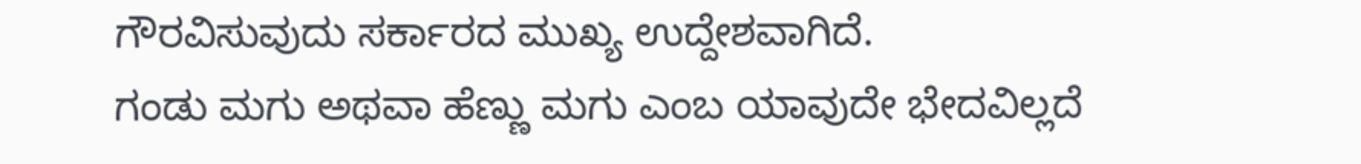ಗೌರವಿಸುವುದು ಸರ್ಕಾರದ ಮುಖ್ಯ ಉದ್ದೇಶವಾಗಿದೆ.
ಗಂಡು ಮಗು ಅಥವಾ ಹೆಣ್ಣು ಮಗು ಎಂಬ ಯಾವುದೇ ಭೇದವಿಲ್ಲದೆ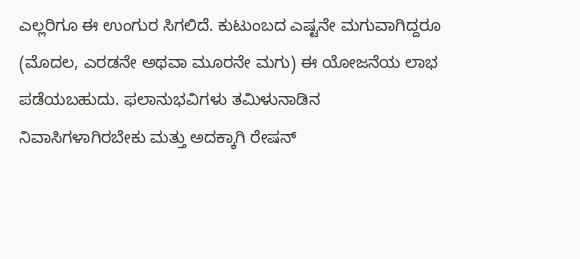ಎಲ್ಲರಿಗೂ ಈ ಉಂಗುರ ಸಿಗಲಿದೆ. ಕುಟುಂಬದ ಎಷ್ಟನೇ ಮಗುವಾಗಿದ್ದರೂ (ಮೊದಲ, ಎರಡನೇ ಅಥವಾ ಮೂರನೇ ಮಗು) ಈ ಯೋಜನೆಯ ಲಾಭ ಪಡೆಯಬಹುದು. ಫಲಾನುಭವಿಗಳು ತಮಿಳುನಾಡಿನ ನಿವಾಸಿಗಳಾಗಿರಬೇಕು ಮತ್ತು ಅದಕ್ಕಾಗಿ ರೇಷನ್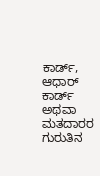ಕಾರ್ಡ್, ಆಧಾರ್ ಕಾರ್ಡ್ ಅಥವಾ ಮತದಾರರ ಗುರುತಿನ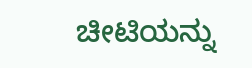ಚೀಟಿಯನ್ನು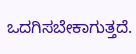ಒದಗಿಸಬೇಕಾಗುತ್ತದೆ.